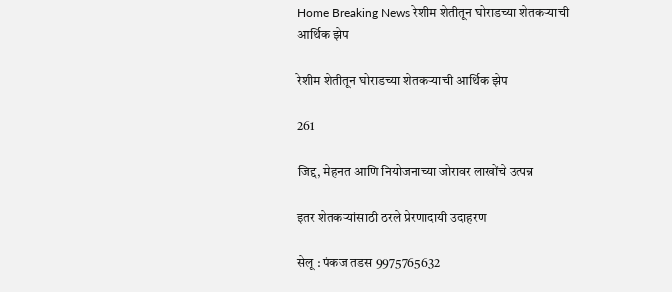Home Breaking News रेशीम शेतीतून घोराडच्या शेतकऱ्याची आर्थिक झेप

रेशीम शेतीतून घोराडच्या शेतकऱ्याची आर्थिक झेप

261

जिद्द, मेहनत आणि नियोजनाच्या जोरावर लाखोंचे उत्पन्न

इतर शेतकऱ्यांसाठी ठरले प्रेरणादायी उदाहरण

सेलू : पंकज तडस 9975765632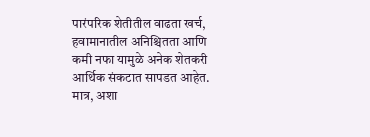पारंपरिक शेतीतील वाढता खर्च, हवामानातील अनिश्चितता आणि कमी नफा यामुळे अनेक शेतकरी आर्थिक संकटात सापडत आहेत. मात्र, अशा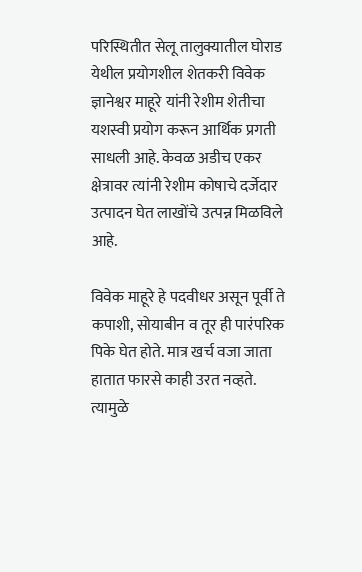परिस्थितीत सेलू तालुक्यातील घोराड येथील प्रयोगशील शेतकरी विवेक ज्ञानेश्वर माहूरे यांनी रेशीम शेतीचा यशस्वी प्रयोग करून आर्थिक प्रगती साधली आहे. केवळ अडीच एकर क्षेत्रावर त्यांनी रेशीम कोषाचे दर्जेदार उत्पादन घेत लाखोंचे उत्पन्न मिळविले आहे.

विवेक माहूरे हे पदवीधर असून पूर्वी ते कपाशी, सोयाबीन व तूर ही पारंपरिक पिके घेत होते. मात्र खर्च वजा जाता हातात फारसे काही उरत नव्हते. त्यामुळे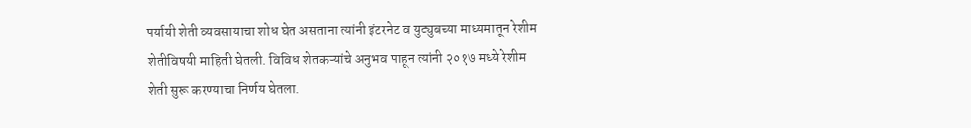पर्यायी शेती व्यवसायाचा शोध घेत असताना त्यांनी इंटरनेट व युट्युबच्या माध्यमातून रेशीम शेतीविषयी माहिती घेतली. विविध शेतकऱ्यांचे अनुभव पाहून त्यांनी २०१७ मध्ये रेशीम शेती सुरू करण्याचा निर्णय घेतला.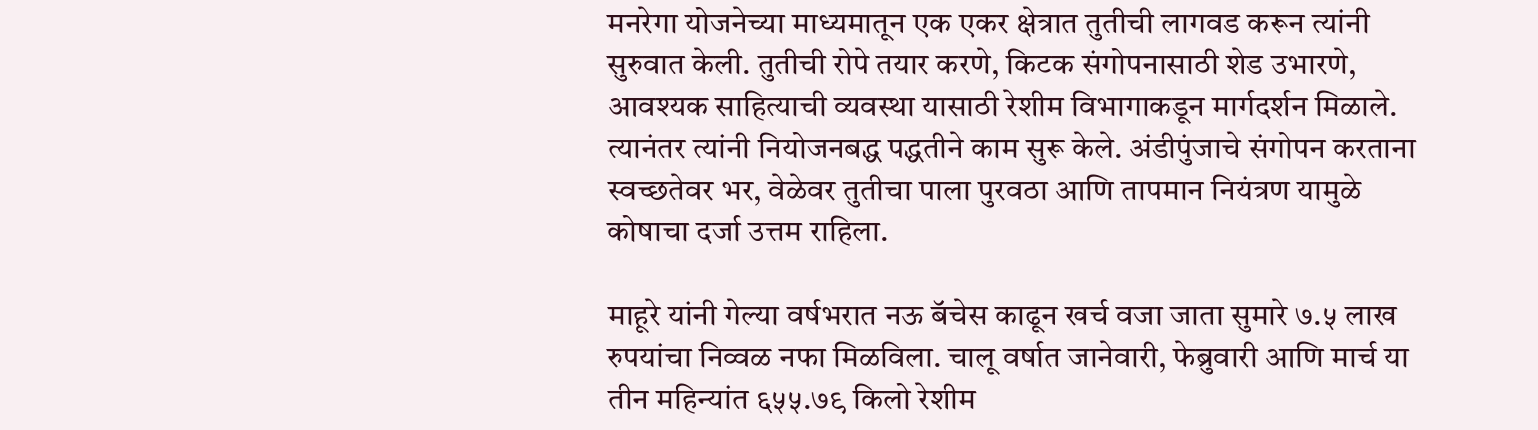मनरेगा योजनेच्या माध्यमातून एक एकर क्षेत्रात तुतीची लागवड करून त्यांनी सुरुवात केली. तुतीची रोपे तयार करणे, किटक संगोपनासाठी शेड उभारणे, आवश्यक साहित्याची व्यवस्था यासाठी रेशीम विभागाकडून मार्गदर्शन मिळाले. त्यानंतर त्यांनी नियोजनबद्ध पद्धतीने काम सुरू केले. अंडीपुंजाचे संगोपन करताना स्वच्छतेवर भर, वेळेवर तुतीचा पाला पुरवठा आणि तापमान नियंत्रण यामुळे कोषाचा दर्जा उत्तम राहिला.

माहूरे यांनी गेल्या वर्षभरात नऊ बॅचेस काढून खर्च वजा जाता सुमारे ७.५ लाख रुपयांचा निव्वळ नफा मिळविला. चालू वर्षात जानेवारी, फेब्रुवारी आणि मार्च या तीन महिन्यांत ६५५.७९ किलो रेशीम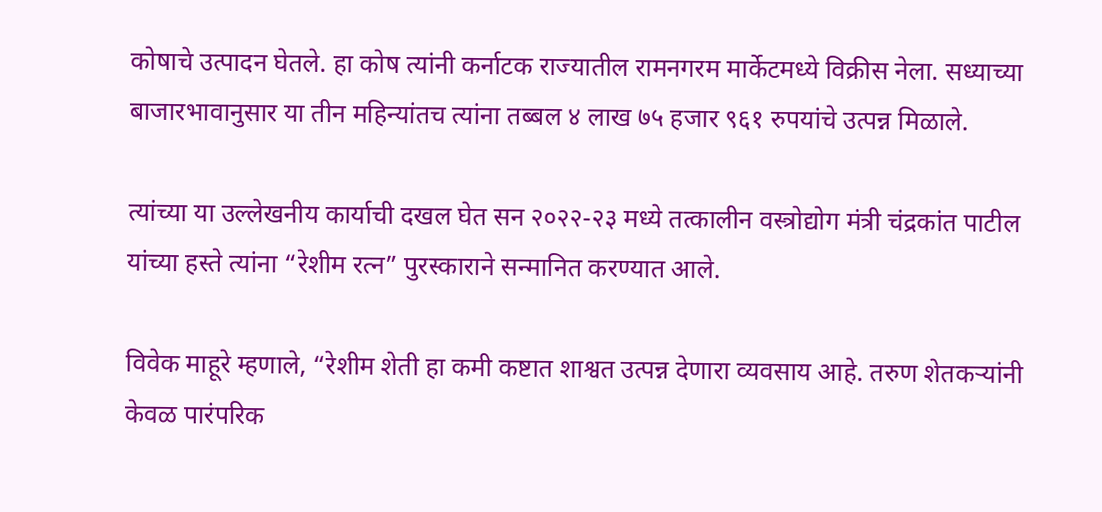कोषाचे उत्पादन घेतले. हा कोष त्यांनी कर्नाटक राज्यातील रामनगरम मार्केटमध्ये विक्रीस नेला. सध्याच्या बाजारभावानुसार या तीन महिन्यांतच त्यांना तब्बल ४ लाख ७५ हजार ९६१ रुपयांचे उत्पन्न मिळाले.

त्यांच्या या उल्लेखनीय कार्याची दखल घेत सन २०२२-२३ मध्ये तत्कालीन वस्त्रोद्योग मंत्री चंद्रकांत पाटील यांच्या हस्ते त्यांना “रेशीम रत्न” पुरस्काराने सन्मानित करण्यात आले.

विवेक माहूरे म्हणाले, “रेशीम शेती हा कमी कष्टात शाश्वत उत्पन्न देणारा व्यवसाय आहे. तरुण शेतकऱ्यांनी केवळ पारंपरिक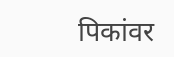पिकांवर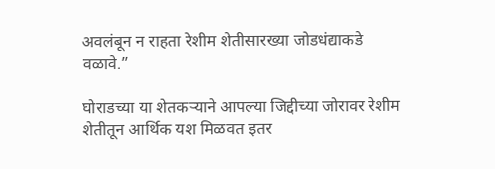अवलंबून न राहता रेशीम शेतीसारख्या जोडधंद्याकडे वळावे.”

घोराडच्या या शेतकऱ्याने आपल्या जिद्दीच्या जोरावर रेशीम शेतीतून आर्थिक यश मिळवत इतर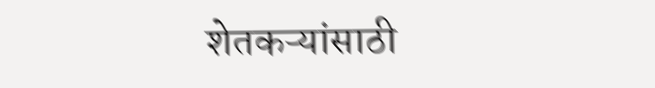शेतकऱ्यांसाठी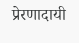प्रेरणादायी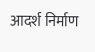आदर्श निर्माण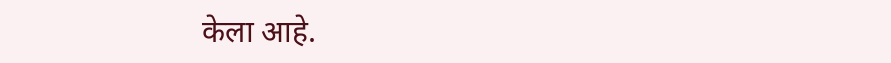केला आहे.